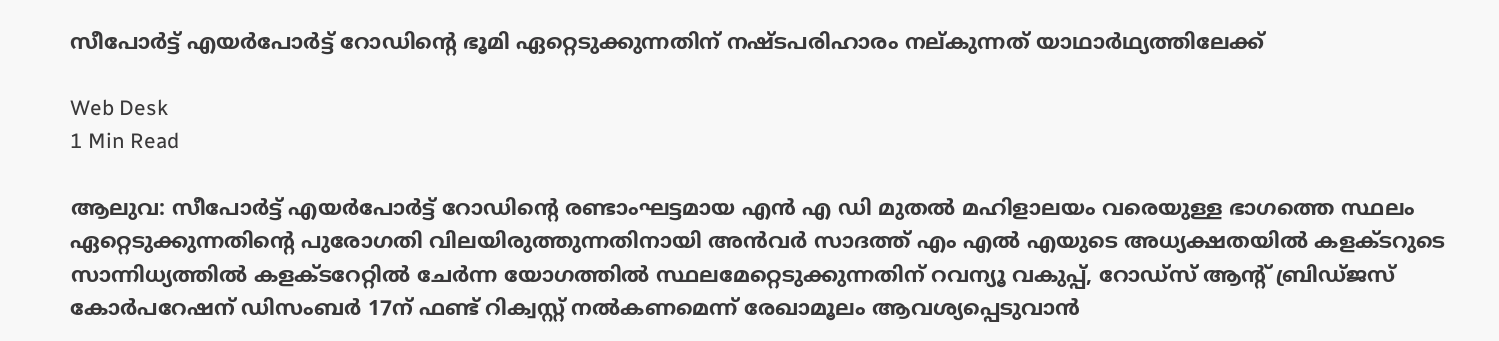സീപോര്‍ട്ട് എയര്‍പോര്‍ട്ട് റോഡിന്റെ ഭൂമി ഏറ്റെടുക്കുന്നതിന് നഷ്ടപരിഹാരം നല്കുന്നത് യാഥാര്‍ഥ്യത്തിലേക്ക്

Web Desk
1 Min Read

ആലുവ: സീപോര്‍ട്ട് എയര്‍പോര്‍ട്ട് റോഡിന്റെ രണ്ടാംഘട്ടമായ എന്‍ എ ഡി മുതല്‍ മഹിളാലയം വരെയുള്ള ഭാഗത്തെ സ്ഥലം ഏറ്റെടുക്കുന്നതിന്റെ പുരോഗതി വിലയിരുത്തുന്നതിനായി അന്‍വര്‍ സാദത്ത് എം എല്‍ എയുടെ അധ്യക്ഷതയില്‍ കളക്ടറുടെ സാന്നിധ്യത്തില്‍ കളക്ടറേറ്റില്‍ ചേര്‍ന്ന യോഗത്തില്‍ സ്ഥലമേറ്റെടുക്കുന്നതിന് റവന്യൂ വകുപ്പ്, റോഡ്‌സ് ആന്റ് ബ്രിഡ്ജസ് കോര്‍പറേഷന് ഡിസംബര്‍ 17ന് ഫണ്ട് റിക്വസ്റ്റ് നല്‍കണമെന്ന് രേഖാമൂലം ആവശ്യപ്പെടുവാന്‍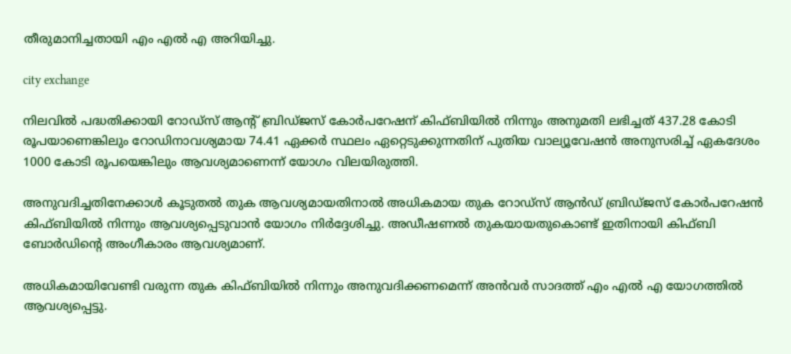തീരുമാനിച്ചതായി എം എല്‍ എ അറിയിച്ചു.

city exchange

നിലവില്‍ പദ്ധതിക്കായി റോഡ്‌സ് ആന്റ് ബ്രിഡ്ജസ് കോര്‍പറേഷന് കിഫ്ബിയില്‍ നിന്നും അനുമതി ലഭിച്ചത് 437.28 കോടി രൂപയാണെങ്കിലും റോഡിനാവശ്യമായ 74.41 ഏക്കര്‍ സ്ഥലം ഏറ്റെടുക്കുന്നതിന് പുതിയ വാല്യൂവേഷന്‍ അനുസരിച്ച് ഏകദേശം 1000 കോടി രൂപയെങ്കിലും ആവശ്യമാണെന്ന് യോഗം വിലയിരുത്തി.

അനുവദിച്ചതിനേക്കാള്‍ കൂടുതല്‍ തുക ആവശ്യമായതിനാല്‍ അധികമായ തുക റോഡ്‌സ് ആന്‍ഡ് ബ്രിഡ്ജസ് കോര്‍പറേഷന്‍ കിഫ്ബിയില്‍ നിന്നും ആവശ്യപ്പെടുവാന്‍ യോഗം നിര്‍ദ്ദേശിച്ചു. അഡീഷണല്‍ തുകയായതുകൊണ്ട് ഇതിനായി കിഫ്ബി ബോര്‍ഡിന്റെ അംഗീകാരം ആവശ്യമാണ്.

അധികമായിവേണ്ടി വരുന്ന തുക കിഫ്ബിയില്‍ നിന്നും അനുവദിക്കണമെന്ന് അന്‍വര്‍ സാദത്ത് എം എല്‍ എ യോഗത്തില്‍ ആവശ്യപ്പെട്ടു.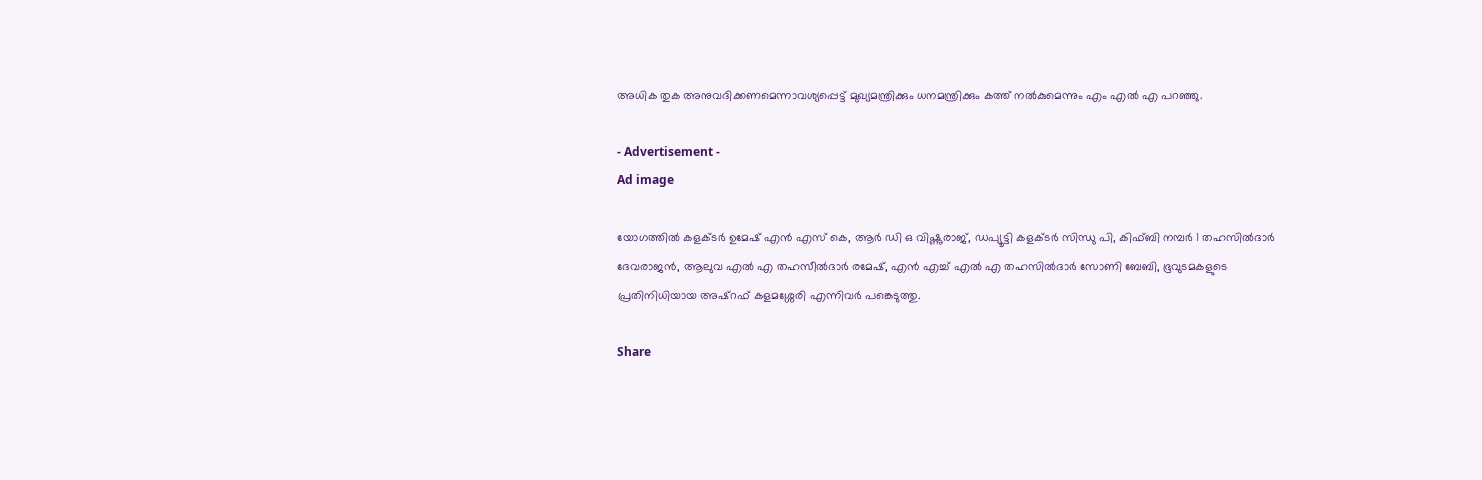അധിക തുക അനുവദിക്കണമെന്നാവശ്യപ്പെട്ട് മുഖ്യമന്ത്രിക്കും ധനമന്ത്രിക്കും കത്ത് നല്‍കുമെന്നും എം എല്‍ എ പറഞ്ഞു.

- Advertisement -
Ad image

യോഗത്തില്‍ കളക്ടര്‍ ഉമേഷ് എന്‍ എസ് കെ, ആര്‍ ഡി ഒ വിഷ്ണുരാജ്, ഡപ്യൂട്ടി കളക്ടര്‍ സിന്ധു പി, കിഫ്ബി നമ്പര്‍ 1 തഹസില്‍ദാര്‍ ദേവരാജന്‍, ആലുവ എല്‍ എ തഹസീല്‍ദാര്‍ രമേഷ്, എന്‍ എച്ച് എല്‍ എ തഹസില്‍ദാര്‍ സോണി ബേബി, ഭൂവുടമകളുടെ പ്രതിനിധിയായ അഷ്റഫ് കളമശ്ശേരി എന്നിവര്‍ പങ്കെടുത്തു.

Share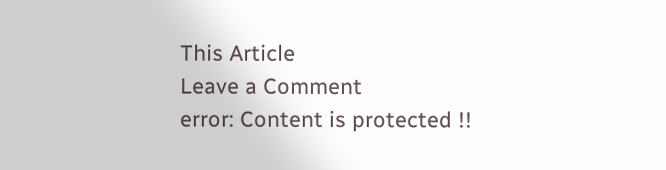This Article
Leave a Comment
error: Content is protected !!